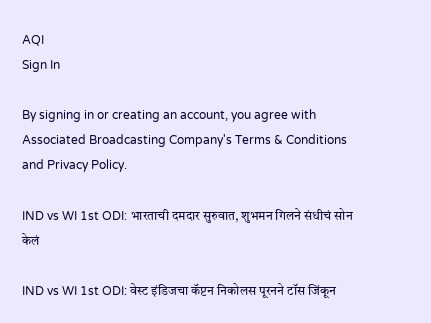AQI
Sign In

By signing in or creating an account, you agree with Associated Broadcasting Company's Terms & Conditions and Privacy Policy.

IND vs WI 1st ODI: भारताची दमदार सुरुवात, शुभमन गिलने संधीचं सोन केलं

IND vs WI 1st ODI: वेस्ट इंडिजचा कॅप्टन निकोलस पूरनने टॉस जिंकून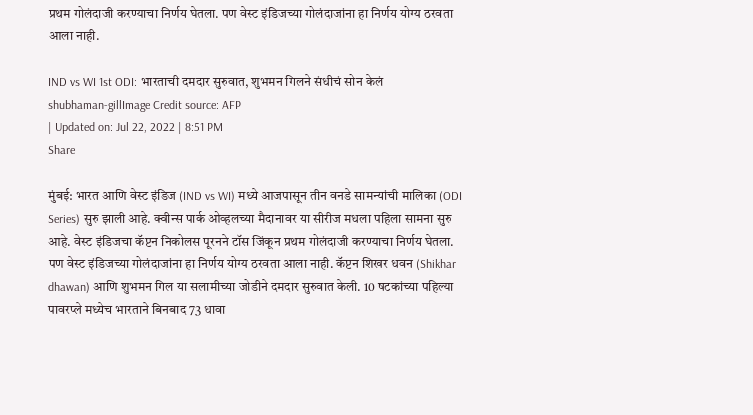प्रथम गोलंदाजी करण्याचा निर्णय घेतला. पण वेस्ट इंडिजच्या गोलंदाजांना हा निर्णय योग्य ठरवता आला नाही.

IND vs WI 1st ODI: भारताची दमदार सुरुवात, शुभमन गिलने संधीचं सोन केलं
shubhaman-gillImage Credit source: AFP
| Updated on: Jul 22, 2022 | 8:51 PM
Share

मुंबई: भारत आणि वेस्ट इंडिज (IND vs WI) मध्ये आजपासून तीन वनडे सामन्यांची मालिका (ODI Series) सुरु झाली आहे. क्वीन्स पार्क ओव्हलच्या मैदानावर या सीरीज मधला पहिला सामना सुरु आहे. वेस्ट इंडिजचा कॅप्टन निकोलस पूरनने टॉस जिंकून प्रथम गोलंदाजी करण्याचा निर्णय घेतला. पण वेस्ट इंडिजच्या गोलंदाजांना हा निर्णय योग्य ठरवता आला नाही. कॅप्टन शिखर धवन (Shikhar dhawan) आणि शुभमन गिल या सलामीच्या जोडीने दमदार सुरुवात केली. 10 षटकांच्या पहिल्या पावरप्ले मध्येच भारताने बिनबाद 73 धावा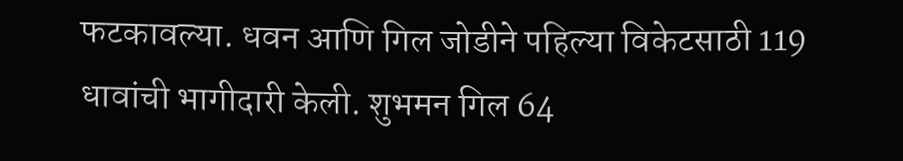फटकावल्या. धवन आणि गिल जोडीने पहिल्या विकेटसाठी 119 धावांची भागीदारी केली. शुभमन गिल 64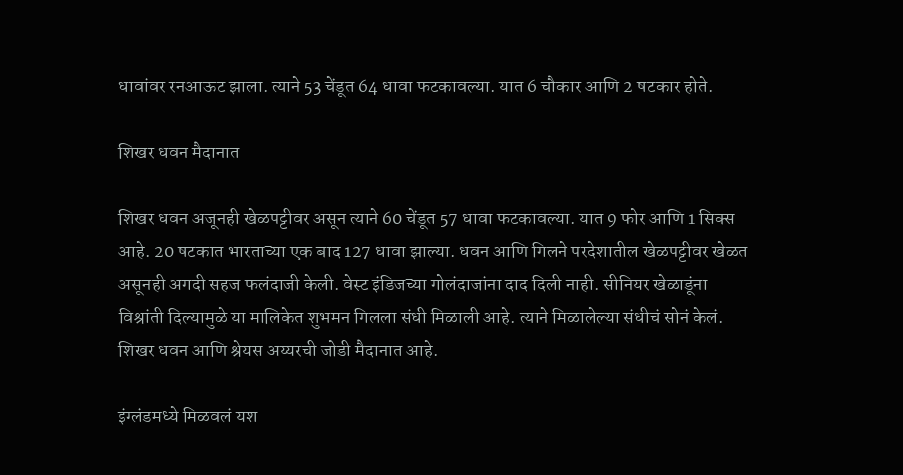धावांवर रनआऊट झाला. त्याने 53 चेंडूत 64 धावा फटकावल्या. यात 6 चौकार आणि 2 षटकार होते.

शिखर धवन मैदानात

शिखर धवन अजूनही खेळपट्टीवर असून त्याने 60 चेंडूत 57 धावा फटकावल्या. यात 9 फोर आणि 1 सिक्स आहे. 20 षटकात भारताच्या एक बाद 127 धावा झाल्या. धवन आणि गिलने परदेशातील खेळपट्टीवर खेळत असूनही अगदी सहज फलंदाजी केली. वेस्ट इंडिजच्या गोलंदाजांना दाद दिली नाही. सीनियर खेळाडूंना विश्रांती दिल्यामुळे या मालिकेत शुभमन गिलला संधी मिळाली आहे. त्याने मिळालेल्या संधीचं सोनं केलं. शिखर धवन आणि श्रेयस अय्यरची जोडी मैदानात आहे.

इंग्लंडमध्ये मिळवलं यश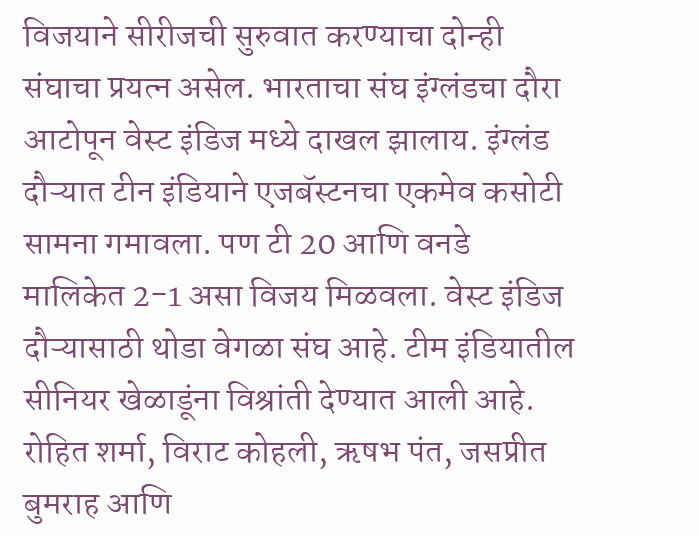विजयाने सीरीजची सुरुवात करण्याचा दोन्ही संघाचा प्रयत्न असेल. भारताचा संघ इंग्लंडचा दौरा आटोपून वेस्ट इंडिज मध्ये दाखल झालाय. इंग्लंड दौऱ्यात टीन इंडियाने एजबॅस्टनचा एकमेव कसोटी सामना गमावला. पण टी 20 आणि वनडे मालिकेत 2-1 असा विजय मिळवला. वेस्ट इंडिज दौऱ्यासाठी थोडा वेगळा संघ आहे. टीम इंडियातील सीनियर खेळाडूंना विश्रांती देण्यात आली आहे. रोहित शर्मा, विराट कोहली, ऋषभ पंत, जसप्रीत बुमराह आणि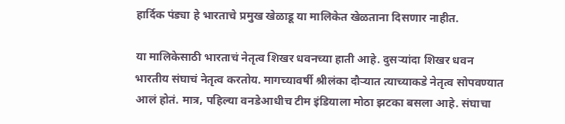हार्दिक पंड्या हे भारताचे प्रमुख खेळाडू या मालिकेत खेळताना दिसणार नाहीत.

या मालिकेसाठी भारताचं नेतृत्व शिखर धवनच्या हाती आहे. दुसऱ्यांदा शिखर धवन भारतीय संघाचं नेतृत्व करतोय. मागच्यावर्षी श्रीलंका दौऱ्यात त्याच्याकडे नेतृत्व सोपवण्यात आलं होतं. मात्र, पहिल्या वनडेआधीच टीम इंडियाला मोठा झटका बसला आहे. संघाचा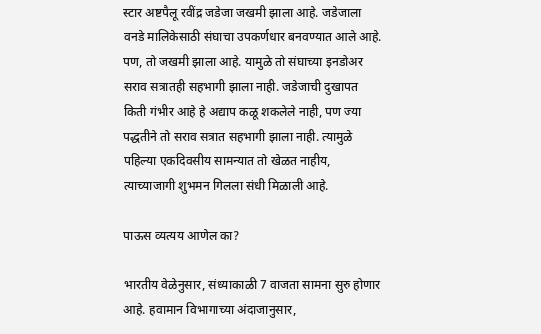स्टार अष्टपैलू रवींद्र जडेजा जखमी झाला आहे. जडेजाला वनडे मालिकेसाठी संघाचा उपकर्णधार बनवण्यात आले आहे. पण, तो जखमी झाला आहे. यामुळे तो संघाच्या इनडोअर सराव सत्रातही सहभागी झाला नाही. जडेजाची दुखापत किती गंभीर आहे हे अद्याप कळू शकलेले नाही, पण ज्या पद्धतीने तो सराव सत्रात सहभागी झाला नाही. त्यामुळे पहिल्या एकदिवसीय सामन्यात तो खेळत नाहीय, त्याच्याजागी शुभमन गिलला संधी मिळाली आहे.

पाऊस व्यत्यय आणेल का?

भारतीय वेळेनुसार, संध्याकाळी 7 वाजता सामना सुरु होणार आहे. हवामान विभागाच्या अंदाजानुसार,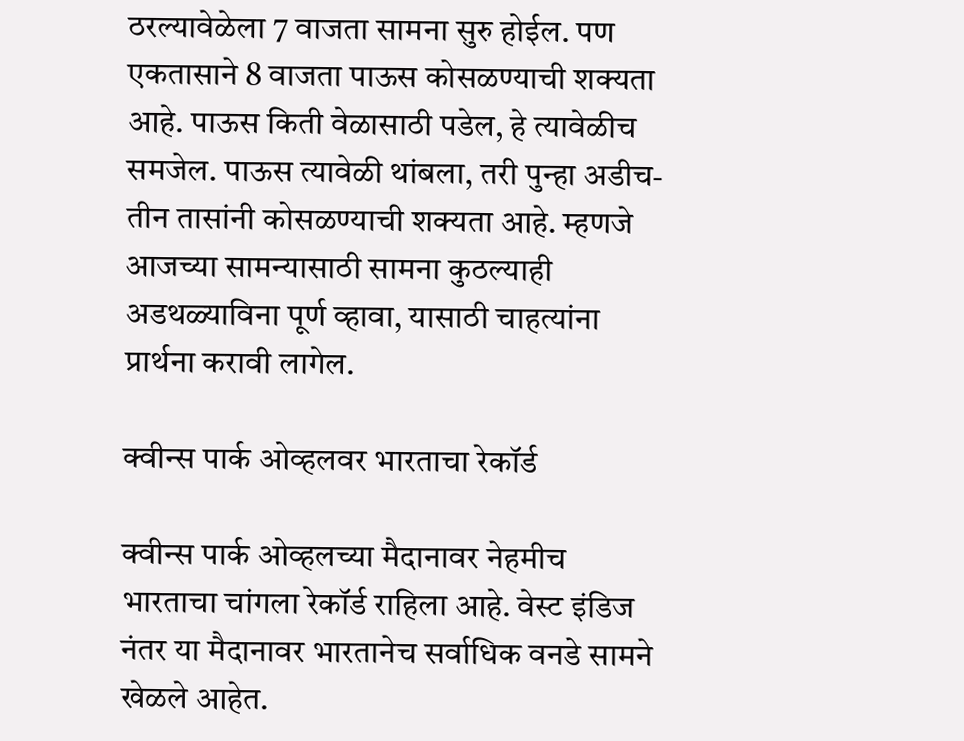ठरल्यावेळेला 7 वाजता सामना सुरु होईल. पण एकतासाने 8 वाजता पाऊस कोसळण्याची शक्यता आहे. पाऊस किती वेळासाठी पडेल, हे त्यावेळीच समजेल. पाऊस त्यावेळी थांबला, तरी पुन्हा अडीच-तीन तासांनी कोसळण्याची शक्यता आहे. म्हणजे आजच्या सामन्यासाठी सामना कुठल्याही अडथळ्याविना पूर्ण व्हावा, यासाठी चाहत्यांना प्रार्थना करावी लागेल.

क्वीन्स पार्क ओव्हलवर भारताचा रेकॉर्ड

क्वीन्स पार्क ओव्हलच्या मैदानावर नेहमीच भारताचा चांगला रेकॉर्ड राहिला आहे. वेस्ट इंडिज नंतर या मैदानावर भारतानेच सर्वाधिक वनडे सामने खेळले आहेत.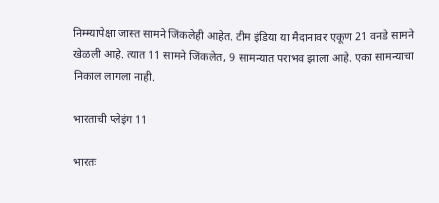निम्म्यापेक्षा जास्त सामने जिंकलेही आहेत. टीम इंडिया या मैदानावर एकूण 21 वनडे सामने खेळली आहे. त्यात 11 सामने जिंकलेत, 9 सामन्यात पराभव झाला आहे. एका सामन्याचा निकाल लागला नाही.

भारताची प्लेइंग 11

भारतः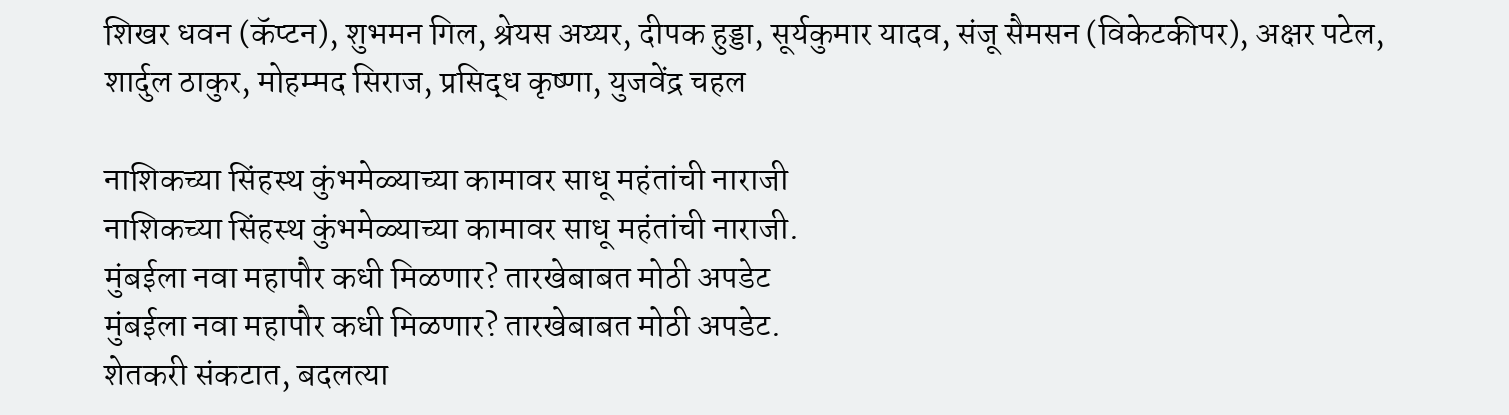शिखर धवन (कॅप्टन), शुभमन गिल, श्रेयस अय्यर, दीपक हुड्डा, सूर्यकुमार यादव, संजू सैमसन (विकेटकीपर), अक्षर पटेल, शार्दुल ठाकुर, मोहम्मद सिराज, प्रसिद्ध कृष्णा, युजवेंद्र चहल

नाशिकच्या सिंहस्थ कुंभमेळ्याच्या कामावर साधू महंतांची नाराजी
नाशिकच्या सिंहस्थ कुंभमेळ्याच्या कामावर साधू महंतांची नाराजी.
मुंबईला नवा महापौर कधी मिळणार? तारखेबाबत मोठी अपडेट
मुंबईला नवा महापौर कधी मिळणार? तारखेबाबत मोठी अपडेट.
शेतकरी संकटात, बदलत्या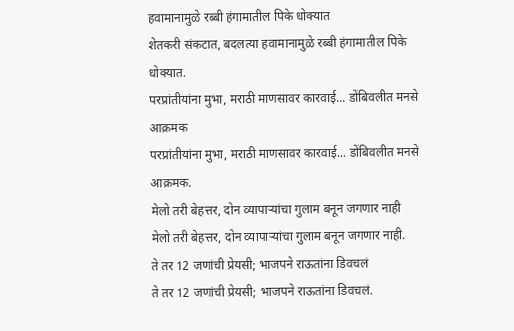हवामानामुळे रब्बी हंगामातील पिके धोक्यात
शेतकरी संकटात, बदलत्या हवामानामुळे रब्बी हंगामातील पिके धोक्यात.
परप्रांतीयांना मुभा, मराठी माणसावर कारवाई... डोंबिवलीत मनसे आक्रमक
परप्रांतीयांना मुभा, मराठी माणसावर कारवाई... डोंबिवलीत मनसे आक्रमक.
मेलो तरी बेहत्तर, दोन व्यापाऱ्यांचा गुलाम बनून जगणार नाही
मेलो तरी बेहत्तर, दोन व्यापाऱ्यांचा गुलाम बनून जगणार नाही.
ते तर 12 जणांची प्रेयसी; भाजपने राऊतांना डिवचलं
ते तर 12 जणांची प्रेयसी; भाजपने राऊतांना डिवचलं.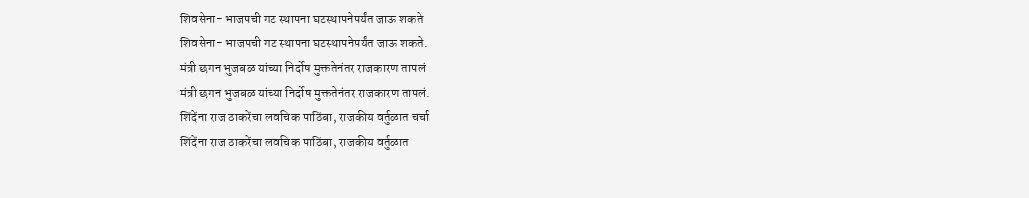शिवसेना- भाजपची गट स्थापना घटस्थापनेपर्यंत जाऊ शकते
शिवसेना- भाजपची गट स्थापना घटस्थापनेपर्यंत जाऊ शकते.
मंत्री छगन भुजबळ यांच्या निर्दोष मुक्ततेनंतर राजकारण तापलं
मंत्री छगन भुजबळ यांच्या निर्दोष मुक्ततेनंतर राजकारण तापलं.
शिंदेंना राज ठाकरेंचा लवचिक पाठिंबा, राजकीय वर्तुळात चर्चा
शिंदेंना राज ठाकरेंचा लवचिक पाठिंबा, राजकीय वर्तुळात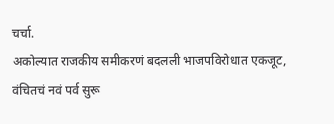चर्चा.
अकोल्यात राजकीय समीकरणं बदलली भाजपविरोधात एकजूट, वंचितचं नवं पर्व सुरू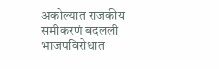अकोल्यात राजकीय समीकरणं बदलली भाजपविरोधात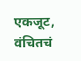एकजूट, वंचितचं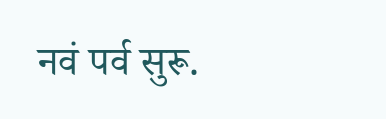नवं पर्व सुरू.